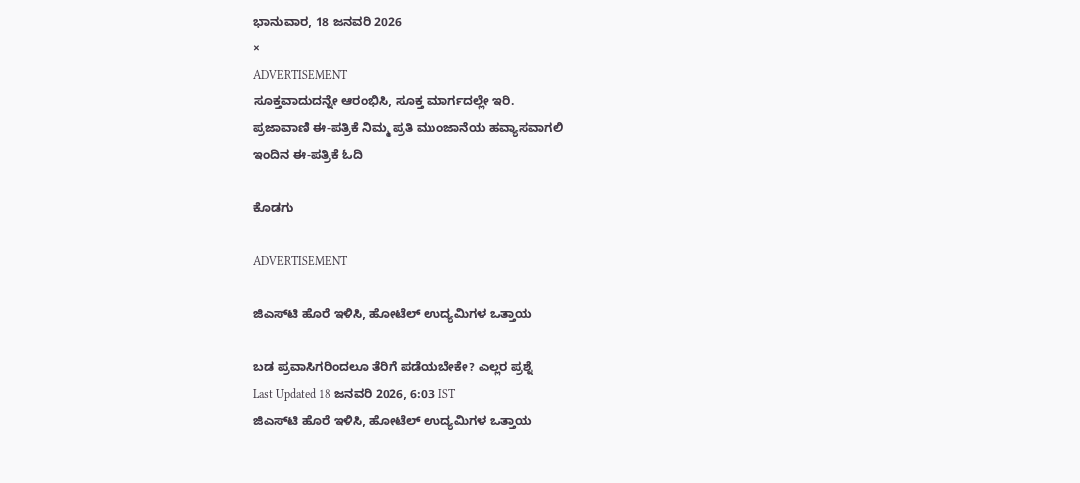ಭಾನುವಾರ, 18 ಜನವರಿ 2026
×
ADVERTISEMENT
ಸೂಕ್ತವಾದುದನ್ನೇ ಆರಂಭಿಸಿ, ಸೂಕ್ತ ಮಾರ್ಗದಲ್ಲೇ ಇರಿ.
ಪ್ರಜಾವಾಣಿ ಈ-ಪತ್ರಿಕೆ ನಿಮ್ಮ ಪ್ರತಿ ಮುಂಜಾನೆಯ ಹವ್ಯಾಸವಾಗಲಿ
ಇಂದಿನ ಈ-ಪತ್ರಿಕೆ ಓದಿ

ಕೊಡಗು

ADVERTISEMENT

ಜಿಎಸ್‌ಟಿ ಹೊರೆ ಇಳಿಸಿ, ಹೋಟೆಲ್ ಉದ್ಯಮಿಗಳ ಒತ್ತಾಯ

ಬಡ ಪ್ರವಾಸಿಗರಿಂದಲೂ ತೆರಿಗೆ ಪಡೆಯಬೇಕೇ? ಎಲ್ಲರ ಪ್ರಶ್ನೆ
Last Updated 18 ಜನವರಿ 2026, 6:03 IST
ಜಿಎಸ್‌ಟಿ ಹೊರೆ ಇಳಿಸಿ, ಹೋಟೆಲ್ ಉದ್ಯಮಿಗಳ ಒತ್ತಾಯ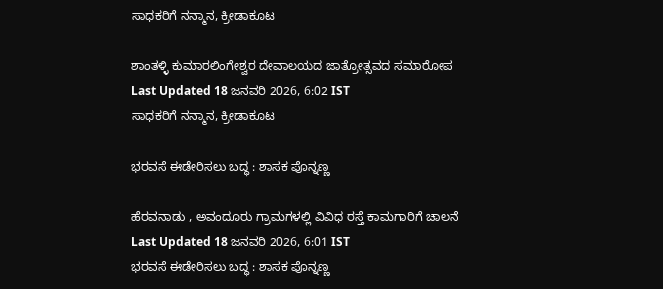ಸಾಧಕರಿಗೆ ನನ್ಮಾನ, ಕ್ರೀಡಾಕೂಟ

ಶಾಂತಳ್ಳಿ ಕುಮಾರಲಿಂಗೇಶ್ವರ ದೇವಾಲಯದ ಜಾತ್ರೋತ್ಸವದ ಸಮಾರೋಪ
Last Updated 18 ಜನವರಿ 2026, 6:02 IST
ಸಾಧಕರಿಗೆ ನನ್ಮಾನ, ಕ್ರೀಡಾಕೂಟ

ಭರವಸೆ ಈಡೇರಿಸಲು ಬದ್ಧ : ಶಾಸಕ‌ ಪೊನ್ನಣ್ಣ

ಹೆರವನಾಡು , ಅವಂದೂರು ಗ್ರಾಮಗಳಲ್ಲಿ ವಿವಿಧ ರಸ್ತೆ ಕಾಮಗಾರಿಗೆ ಚಾಲನೆ
Last Updated 18 ಜನವರಿ 2026, 6:01 IST
ಭರವಸೆ ಈಡೇರಿಸಲು ಬದ್ಧ : ಶಾಸಕ‌ ಪೊನ್ನಣ್ಣ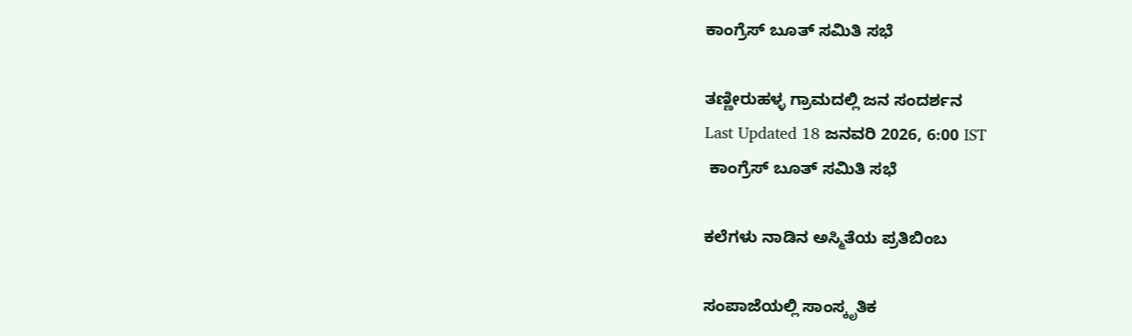ಕಾಂಗ್ರೆಸ್ ಬೂತ್ ಸಮಿತಿ ಸಭೆ

ತಣ್ಣೀರುಹಳ್ಳ ಗ್ರಾಮದಲ್ಲಿ ಜನ ಸಂದರ್ಶನ
Last Updated 18 ಜನವರಿ 2026, 6:00 IST
 ಕಾಂಗ್ರೆಸ್ ಬೂತ್ ಸಮಿತಿ ಸಭೆ

ಕಲೆಗಳು ನಾಡಿನ ಅಸ್ಮಿತೆಯ ಪ್ರತಿಬಿಂಬ

ಸಂಪಾಜೆಯಲ್ಲಿ ಸಾಂಸ್ಕೃತಿಕ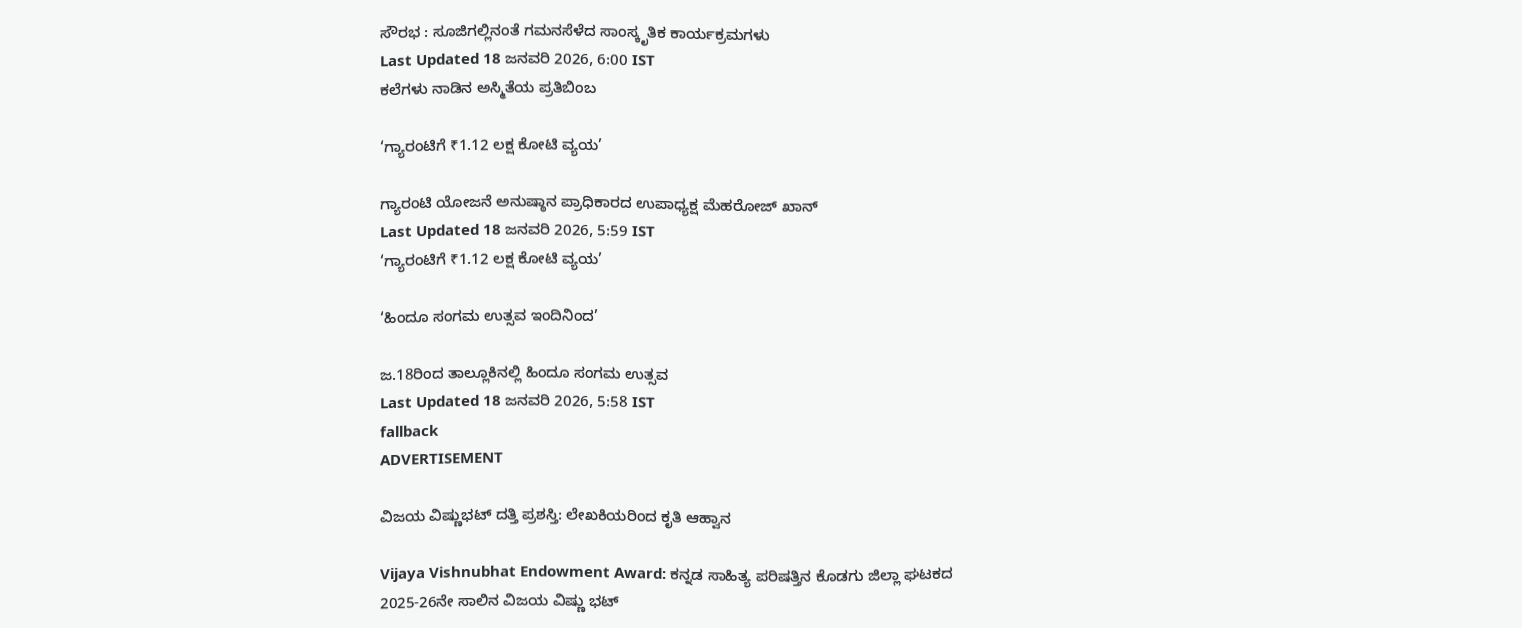ಸೌರಭ : ಸೂಜಿಗಲ್ಲಿನಂತೆ ಗಮನಸೆಳೆದ ಸಾಂಸ್ಕೃತಿಕ ಕಾರ್ಯಕ್ರಮಗಳು
Last Updated 18 ಜನವರಿ 2026, 6:00 IST
ಕಲೆಗಳು ನಾಡಿನ ಅಸ್ಮಿತೆಯ ಪ್ರತಿಬಿಂಬ

‘ಗ್ಯಾರಂಟಿಗೆ ₹1.12 ಲಕ್ಷ ಕೋಟಿ ವ್ಯಯ’

ಗ್ಯಾರಂಟಿ ಯೋಜನೆ ಅನುಷ್ಠಾನ ಪ್ರಾಧಿಕಾರದ ಉಪಾಧ್ಯಕ್ಷ ಮೆಹರೋಜ್ ಖಾನ್
Last Updated 18 ಜನವರಿ 2026, 5:59 IST
‘ಗ್ಯಾರಂಟಿಗೆ ₹1.12 ಲಕ್ಷ ಕೋಟಿ ವ್ಯಯ’

‘ಹಿಂದೂ ಸಂಗಮ ಉತ್ಸವ ಇಂದಿನಿಂದ’

ಜ.18ರಿಂದ ತಾಲ್ಲೂಕಿನಲ್ಲಿ ಹಿಂದೂ ಸಂಗಮ ಉತ್ಸವ
Last Updated 18 ಜನವರಿ 2026, 5:58 IST
fallback
ADVERTISEMENT

ವಿಜಯ ವಿಷ್ಣುಭಟ್ ದತ್ತಿ ಪ್ರಶಸ್ತಿ: ಲೇಖಕಿಯರಿಂದ ಕೃತಿ ಆಹ್ವಾನ

Vijaya Vishnubhat Endowment Award: ಕನ್ನಡ ಸಾಹಿತ್ಯ ಪರಿಷತ್ತಿನ ಕೊಡಗು ಜಿಲ್ಲಾ ಘಟಕದ 2025-26ನೇ ಸಾಲಿನ ವಿಜಯ ವಿಷ್ಣು ಭಟ್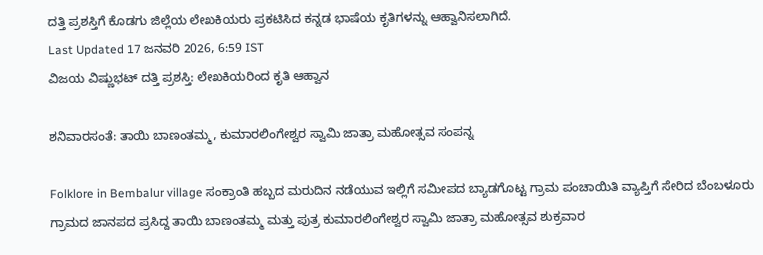ದತ್ತಿ ಪ್ರಶಸ್ತಿಗೆ ಕೊಡಗು ಜಿಲ್ಲೆಯ ಲೇಖಕಿಯರು ಪ್ರಕಟಿಸಿದ ಕನ್ನಡ ಭಾಷೆಯ ಕೃತಿಗಳನ್ನು ಆಹ್ವಾನಿಸಲಾಗಿದೆ.
Last Updated 17 ಜನವರಿ 2026, 6:59 IST
ವಿಜಯ ವಿಷ್ಣುಭಟ್ ದತ್ತಿ ಪ್ರಶಸ್ತಿ: ಲೇಖಕಿಯರಿಂದ ಕೃತಿ ಆಹ್ವಾನ

ಶನಿವಾರಸಂತೆ: ತಾಯಿ ಬಾಣಂತಮ್ಮ, ಕುಮಾರಲಿಂಗೇಶ್ವರ ಸ್ವಾಮಿ ಜಾತ್ರಾ ಮಹೋತ್ಸವ ಸಂಪನ್ನ

Folklore in Bembalur village ಸಂಕ್ರಾಂತಿ ಹಬ್ಬದ ಮರುದಿನ ನಡೆಯುವ ಇಲ್ಲಿಗೆ ಸಮೀಪದ ಬ್ಯಾಡಗೊಟ್ಟ ಗ್ರಾಮ ಪಂಚಾಯಿತಿ ವ್ಯಾಪ್ತಿಗೆ ಸೇರಿದ ಬೆಂಬಳೂರು ಗ್ರಾಮದ ಜಾನಪದ ಪ್ರಸಿದ್ದ ತಾಯಿ ಬಾಣಂತಮ್ಮ ಮತ್ತು ಪುತ್ರ ಕುಮಾರಲಿಂಗೇಶ್ವರ ಸ್ವಾಮಿ ಜಾತ್ರಾ ಮಹೋತ್ಸವ ಶುಕ್ರವಾರ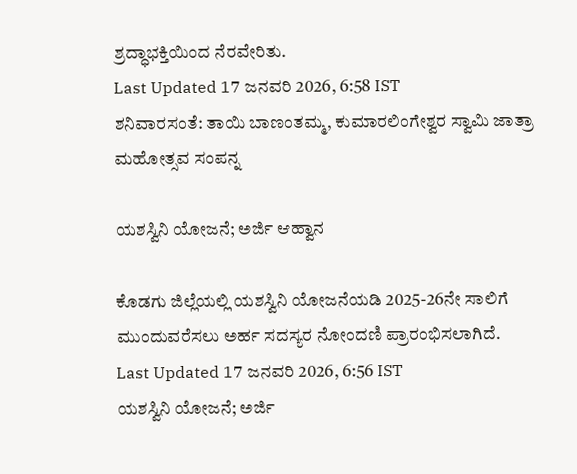ಶ್ರದ್ಧಾಭಕ್ತಿಯಿಂದ ನೆರವೇರಿತು.
Last Updated 17 ಜನವರಿ 2026, 6:58 IST
ಶನಿವಾರಸಂತೆ: ತಾಯಿ ಬಾಣಂತಮ್ಮ, ಕುಮಾರಲಿಂಗೇಶ್ವರ ಸ್ವಾಮಿ ಜಾತ್ರಾ ಮಹೋತ್ಸವ ಸಂಪನ್ನ

ಯಶಸ್ವಿನಿ ಯೋಜನೆ; ಅರ್ಜಿ ಆಹ್ವಾನ

ಕೊಡಗು ಜಿಲ್ಲೆಯಲ್ಲಿ ಯಶಸ್ವಿನಿ ಯೋಜನೆಯಡಿ 2025-26ನೇ ಸಾಲಿಗೆ ಮುಂದುವರೆಸಲು ಅರ್ಹ ಸದಸ್ಯರ ನೋಂದಣಿ ಪ್ರಾರಂಭಿಸಲಾಗಿದೆ.
Last Updated 17 ಜನವರಿ 2026, 6:56 IST
ಯಶಸ್ವಿನಿ ಯೋಜನೆ; ಅರ್ಜಿ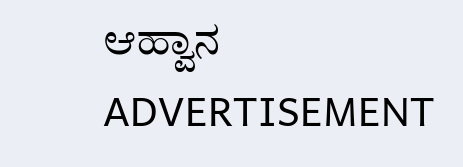ಆಹ್ವಾನ
ADVERTISEMENT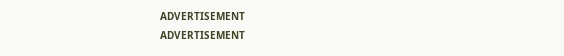ADVERTISEMENT
ADVERTISEMENT